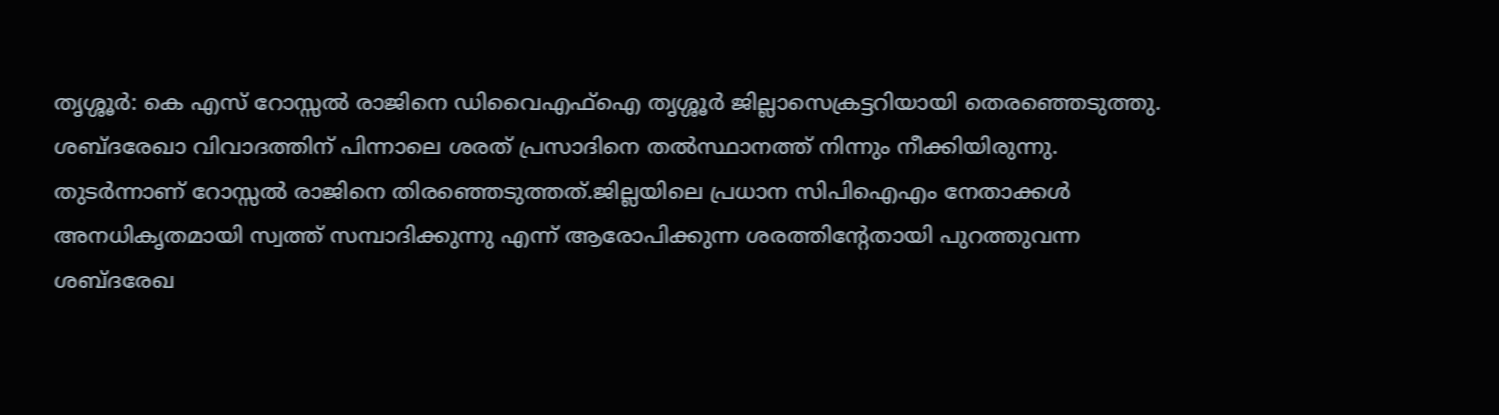തൃശ്ശൂർ: കെ എസ് റോസ്സൽ രാജിനെ ഡിവൈഎഫ്ഐ തൃശ്ശൂർ ജില്ലാസെക്രട്ടറിയായി തെരഞ്ഞെടുത്തു. ശബ്ദരേഖാ വിവാദത്തിന് പിന്നാലെ ശരത് പ്രസാദിനെ തൽസ്ഥാനത്ത് നിന്നും നീക്കിയിരുന്നു. തുടർന്നാണ് റോസ്സൽ രാജിനെ തിരഞ്ഞെടുത്തത്.ജില്ലയിലെ പ്രധാന സിപിഐഎം നേതാക്കൾ അനധികൃതമായി സ്വത്ത് സമ്പാദിക്കുന്നു എന്ന് ആരോപിക്കുന്ന ശരത്തിൻ്റേതായി പുറത്തുവന്ന ശബ്ദരേഖ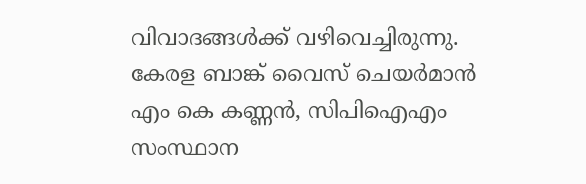വിവാദങ്ങൾക്ക് വഴിവെച്ചിരുന്നു. കേരള ബാങ്ക് വൈസ് ചെയർമാൻ എം കെ കണ്ണൻ, സിപിഐഎം സംസ്ഥാന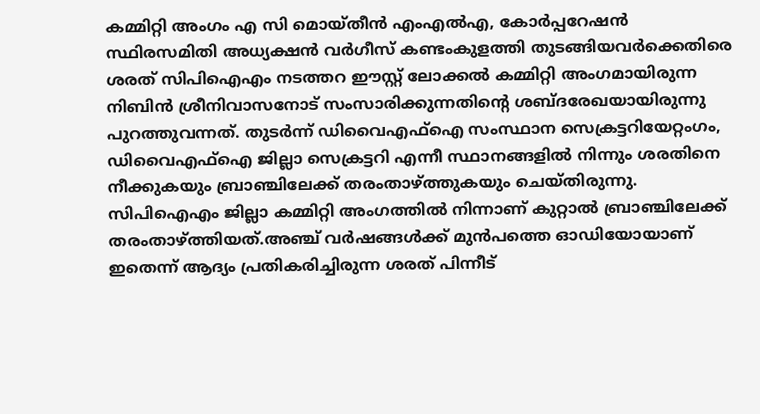കമ്മിറ്റി അംഗം എ സി മൊയ്തീൻ എംഎൽഎ, കോർപ്പറേഷൻ സ്ഥിരസമിതി അധ്യക്ഷൻ വർഗീസ് കണ്ടംകുളത്തി തുടങ്ങിയവർക്കെതിരെ ശരത് സിപിഐഎം നടത്തറ ഈസ്റ്റ് ലോക്കൽ കമ്മിറ്റി അംഗമായിരുന്ന നിബിൻ ശ്രീനിവാസനോട് സംസാരിക്കുന്നതിൻ്റെ ശബ്ദരേഖയായിരുന്നു പുറത്തുവന്നത്. തുടർന്ന് ഡിവൈഎഫ്ഐ സംസ്ഥാന സെക്രട്ടറിയേറ്റംഗം, ഡിവൈഎഫ്ഐ ജില്ലാ സെക്രട്ടറി എന്നീ സ്ഥാനങ്ങളിൽ നിന്നും ശരതിനെ നീക്കുകയും ബ്രാഞ്ചിലേക്ക് തരംതാഴ്ത്തുകയും ചെയ്തിരുന്നു.
സിപിഐഎം ജില്ലാ കമ്മിറ്റി അംഗത്തിൽ നിന്നാണ് കുറ്റാൽ ബ്രാഞ്ചിലേക്ക് തരംതാഴ്ത്തിയത്.അഞ്ച് വർഷങ്ങൾക്ക് മുൻപത്തെ ഓഡിയോയാണ് ഇതെന്ന് ആദ്യം പ്രതികരിച്ചിരുന്ന ശരത് പിന്നീട്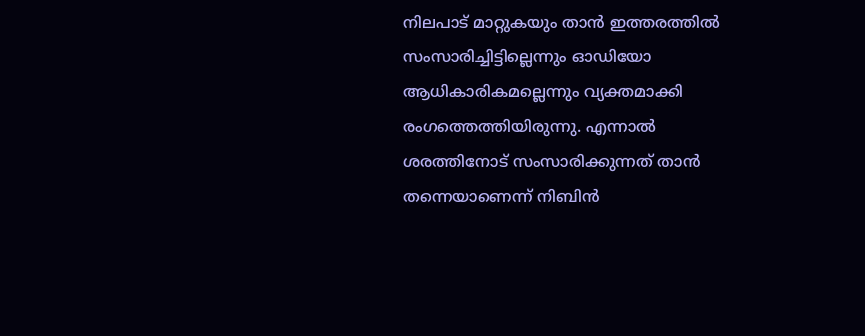നിലപാട് മാറ്റുകയും താൻ ഇത്തരത്തിൽ സംസാരിച്ചിട്ടില്ലെന്നും ഓഡിയോ ആധികാരികമല്ലെന്നും വ്യക്തമാക്കി രംഗത്തെത്തിയിരുന്നു. എന്നാൽ ശരത്തിനോട് സംസാരിക്കുന്നത് താൻ തന്നെയാണെന്ന് നിബിൻ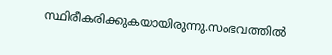സ്ഥിരീകരിക്കുകയായിരുന്നു.സംഭവത്തിൽ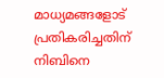മാധ്യമങ്ങളോട് പ്രതികരിച്ചതിന് നിബിനെ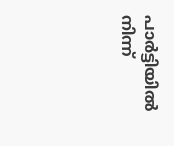പാർട്ടിയിൽ നിന്ന്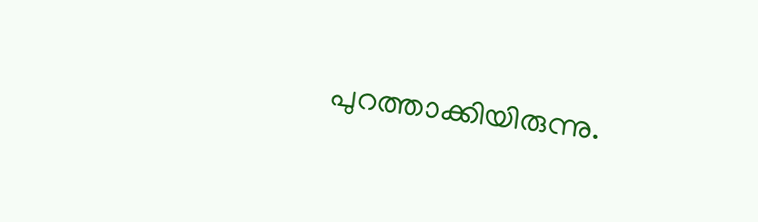പുറത്താക്കിയിരുന്നു.